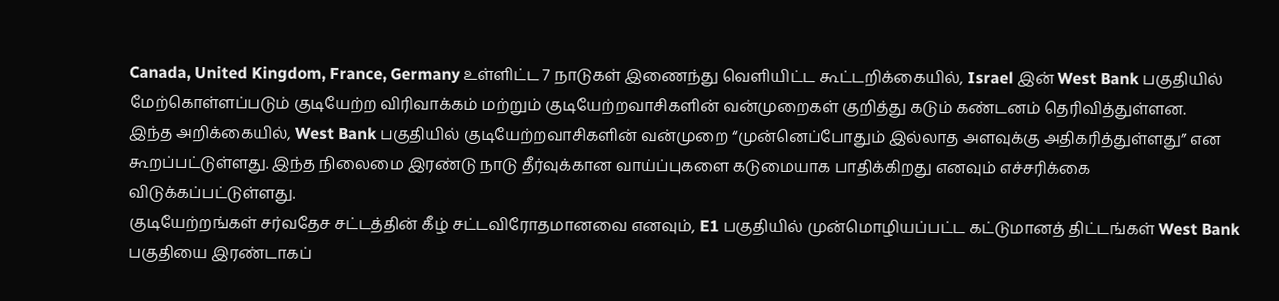Canada, United Kingdom, France, Germany உள்ளிட்ட 7 நாடுகள் இணைந்து வெளியிட்ட கூட்டறிக்கையில், Israel இன் West Bank பகுதியில் மேற்கொள்ளப்படும் குடியேற்ற விரிவாக்கம் மற்றும் குடியேற்றவாசிகளின் வன்முறைகள் குறித்து கடும் கண்டனம் தெரிவித்துள்ளன.
இந்த அறிக்கையில், West Bank பகுதியில் குடியேற்றவாசிகளின் வன்முறை “முன்னெப்போதும் இல்லாத அளவுக்கு அதிகரித்துள்ளது” என கூறப்பட்டுள்ளது. இந்த நிலைமை இரண்டு நாடு தீர்வுக்கான வாய்ப்புகளை கடுமையாக பாதிக்கிறது எனவும் எச்சரிக்கை விடுக்கப்பட்டுள்ளது.
குடியேற்றங்கள் சர்வதேச சட்டத்தின் கீழ் சட்டவிரோதமானவை எனவும், E1 பகுதியில் முன்மொழியப்பட்ட கட்டுமானத் திட்டங்கள் West Bank பகுதியை இரண்டாகப்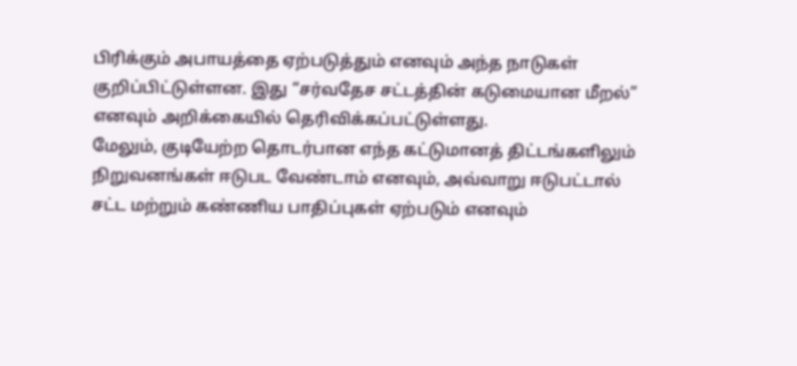பிரிக்கும் அபாயத்தை ஏற்படுத்தும் எனவும் அந்த நாடுகள் குறிப்பிட்டுள்ளன. இது “சர்வதேச சட்டத்தின் கடுமையான மீறல்” எனவும் அறிக்கையில் தெரிவிக்கப்பட்டுள்ளது.
மேலும், குடியேற்ற தொடர்பான எந்த கட்டுமானத் திட்டங்களிலும் நிறுவனங்கள் ஈடுபட வேண்டாம் எனவும், அவ்வாறு ஈடுபட்டால் சட்ட மற்றும் கண்ணிய பாதிப்புகள் ஏற்படும் எனவும்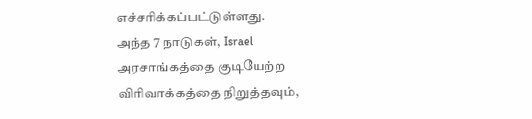எச்சரிக்கப்பட்டுள்ளது.
அந்த 7 நாடுகள், Israel அரசாங்கத்தை குடியேற்ற விரிவாக்கத்தை நிறுத்தவும்,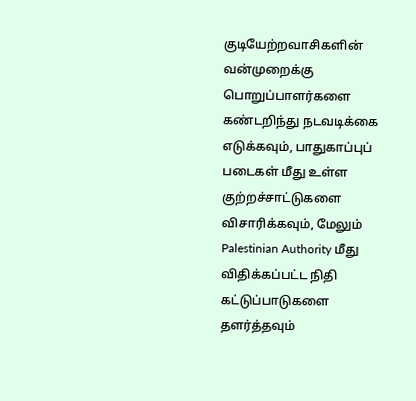குடியேற்றவாசிகளின் வன்முறைக்கு பொறுப்பாளர்களை கண்டறிந்து நடவடிக்கை எடுக்கவும், பாதுகாப்புப் படைகள் மீது உள்ள குற்றச்சாட்டுகளை விசாரிக்கவும், மேலும் Palestinian Authority மீது விதிக்கப்பட்ட நிதி கட்டுப்பாடுகளை தளர்த்தவும்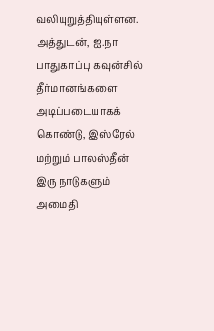வலியுறுத்தியுள்ளன.
அத்துடன், ஐ.நா பாதுகாப்பு கவுன்சில் தீர்மானங்களை அடிப்படையாகக் கொண்டு, இஸ்ரேல் மற்றும் பாலஸ்தீன் இரு நாடுகளும் அமைதி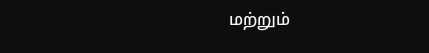மற்றும்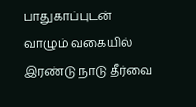பாதுகாப்புடன் வாழும் வகையில் இரண்டு நாடு தீர்வை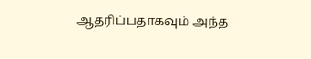ஆதரிப்பதாகவும் அந்த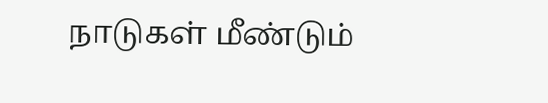நாடுகள் மீண்டும்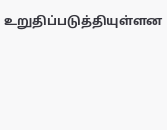உறுதிப்படுத்தியுள்ளன